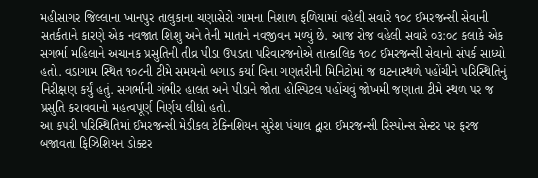મહીસાગર જિલ્લાના ખાનપુર તાલુકાના ચણાસેરો ગામના નિશાળ ફળિયામાં વહેલી સવારે ૧૦૮ ઈમરજન્સી સેવાની સતર્કતાને કારણે એક નવજાત શિશુ અને તેની માતાને નવજીવન મળ્યું છે. આજ રોજ વહેલી સવારે ૦૩:૦૮ કલાકે એક સગર્ભા મહિલાને અચાનક પ્રસુતિની તીવ્ર પીડા ઉપડતા પરિવારજનોએ તાત્કાલિક ૧૦૮ ઈમરજન્સી સેવાનો સંપર્ક સાધ્યો હતો. વડાગામ સ્થિત ૧૦૮ની ટીમે સમયનો બગાડ કર્યા વિના ગણતરીની મિનિટોમાં જ ઘટનાસ્થળે પહોંચીને પરિસ્થિતિનું નિરીક્ષણ કર્યું હતું. સગર્ભાની ગંભીર હાલત અને પીડાને જોતા હોસ્પિટલ પહોંચવું જોખમી જણાતા ટીમે સ્થળ પર જ પ્રસુતિ કરાવવાનો મહત્વપૂર્ણ નિર્ણય લીધો હતો.
આ કપરી પરિસ્થિતિમાં ઈમરજન્સી મેડીકલ ટેક્નિશિયન સુરેશ પંચાલ દ્વારા ઈમરજન્સી રિસ્પોન્સ સેન્ટર પર ફરજ બજાવતા ફિઝિશિયન ડોક્ટર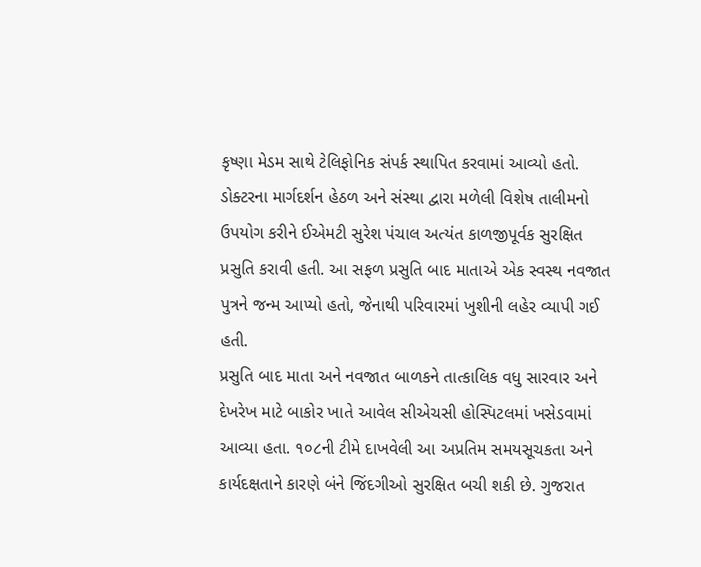કૃષ્ણા મેડમ સાથે ટેલિફોનિક સંપર્ક સ્થાપિત કરવામાં આવ્યો હતો. ડોક્ટરના માર્ગદર્શન હેઠળ અને સંસ્થા દ્વારા મળેલી વિશેષ તાલીમનો ઉપયોગ કરીને ઈએમટી સુરેશ પંચાલ અત્યંત કાળજીપૂર્વક સુરક્ષિત પ્રસુતિ કરાવી હતી. આ સફળ પ્રસુતિ બાદ માતાએ એક સ્વસ્થ નવજાત પુત્રને જન્મ આપ્યો હતો, જેનાથી પરિવારમાં ખુશીની લહેર વ્યાપી ગઈ હતી.
પ્રસુતિ બાદ માતા અને નવજાત બાળકને તાત્કાલિક વધુ સારવાર અને દેખરેખ માટે બાકોર ખાતે આવેલ સીએચસી હોસ્પિટલમાં ખસેડવામાં આવ્યા હતા. ૧૦૮ની ટીમે દાખવેલી આ અપ્રતિમ સમયસૂચકતા અને કાર્યદક્ષતાને કારણે બંને જિંદગીઓ સુરક્ષિત બચી શકી છે. ગુજરાત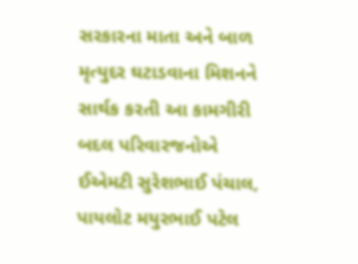સરકારના માતા અને બાળ મૃત્યુદર ઘટાડવાના મિશનને સાર્થક કરતી આ કામગીરી બદલ પરિવારજનોએ ઈએમટી સુરેશભાઈ પંચાલ, પાયલોટ મયુરભાઈ પટેલ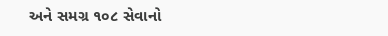અને સમગ્ર ૧૦૮ સેવાનો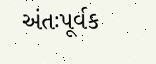અંતઃપૂર્વક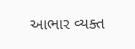આભાર વ્યક્ત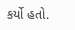કર્યો હતો.